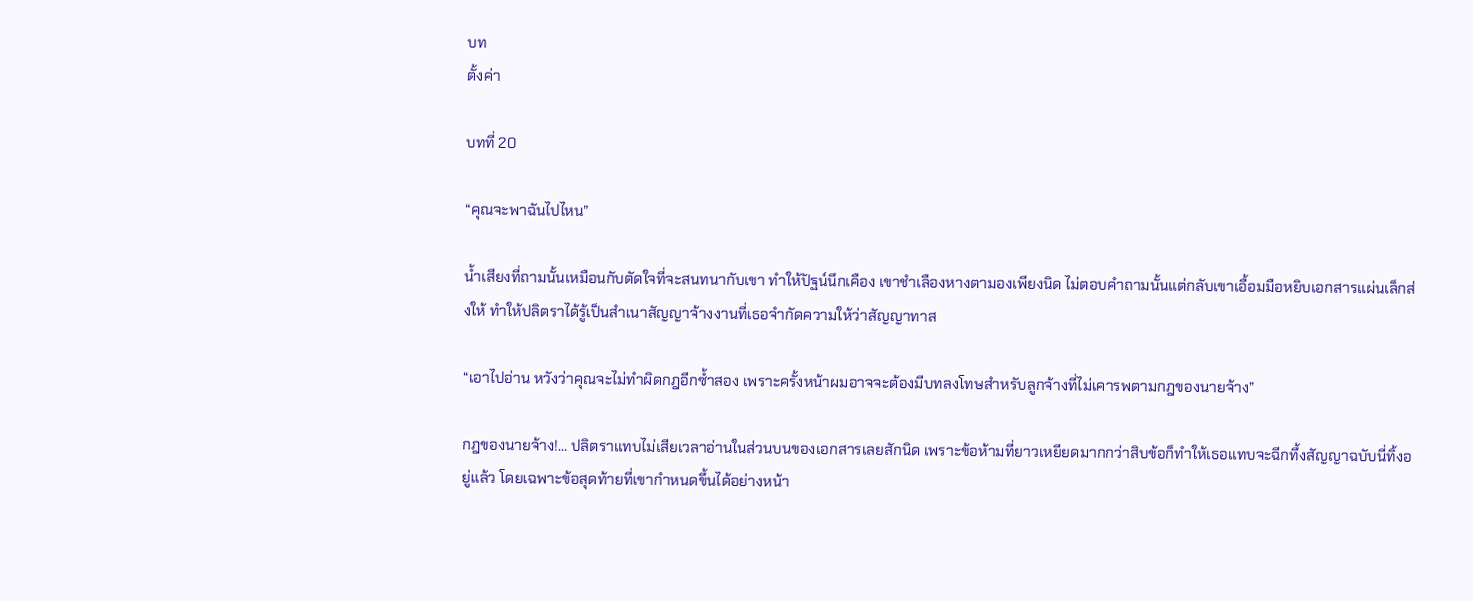บท
ตั้งค่า

บทที่ 20

“คุณจะพาฉันไปไหน”

น้ำเสียงที่ถามนั้นเหมือนกับตัดใจที่จะสนทนากับเขา ทำให้ปัฐน์นึกเคือง เขาชำเลืองหางตามองเพียงนิด ไม่ตอบคำถามนั้นแต่กลับเขาเอื้อมมือหยิบเอกสารแผ่นเล็กส่งให้ ทำให้ปลิตราได้รู้เป็นสำเนาสัญญาจ้างงานที่เธอจำกัดความให้ว่าสัญญาทาส

“เอาไปอ่าน หวังว่าคุณจะไม่ทำผิดกฎอีกซ้ำสอง เพราะครั้งหน้าผมอาจจะต้องมีบทลงโทษสำหรับลูกจ้างที่ไม่เคารพตามกฎของนายจ้าง”

กฎของนายจ้าง!... ปลิตราแทบไม่เสียเวลาอ่านในส่วนบนของเอกสารเลยสักนิด เพราะข้อห้ามที่ยาวเหยียดมากกว่าสิบข้อก็ทำให้เธอแทบจะฉีกทึ้งสัญญาฉบับนี่ทิ้งอยู่แล้ว โดยเฉพาะข้อสุดท้ายที่เขากำหนดขึ้นได้อย่างหน้า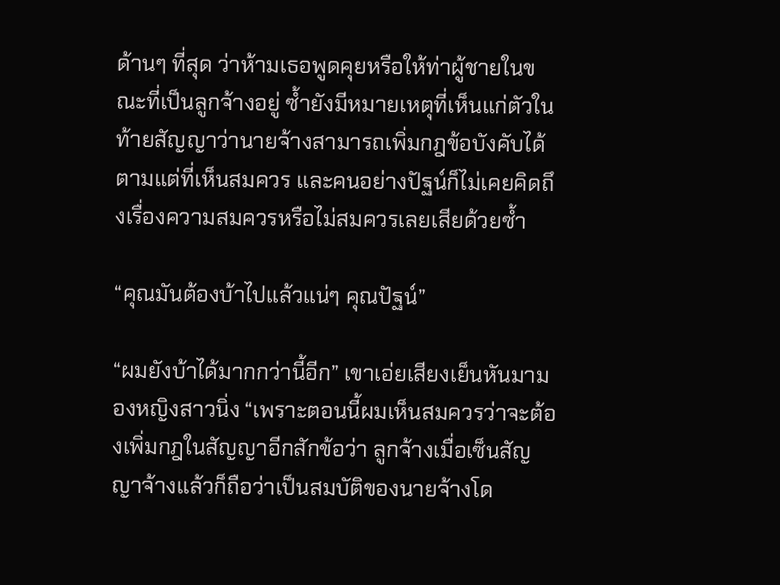ด้านๆ ที่สุด ว่าห้ามเธอพูดคุยหรือให้ท่าผู้ชายในขณะที่เป็นลูกจ้างอยู่ ซ้ำยังมีหมายเหตุที่เห็นแก่ตัวในท้ายสัญญาว่านายจ้างสามารถเพิ่มกฎข้อบังคับได้ตามแต่ที่เห็นสมควร และคนอย่างปัฐน์ก็ไม่เคยคิดถึงเรื่องความสมควรหรือไม่สมควรเลยเสียด้วยซ้ำ

“คุณมันต้องบ้าไปแล้วแน่ๆ คุณปัฐน์”

“ผมยังบ้าได้มากกว่านี้อีก” เขาเอ่ยเสียงเย็นหันมามองหญิงสาวนิ่ง “เพราะตอนนี้ผมเห็นสมควรว่าจะต้องเพิ่มกฎในสัญญาอีกสักข้อว่า ลูกจ้างเมื่อเซ็นสัญญาจ้างแล้วก็ถือว่าเป็นสมบัติของนายจ้างโด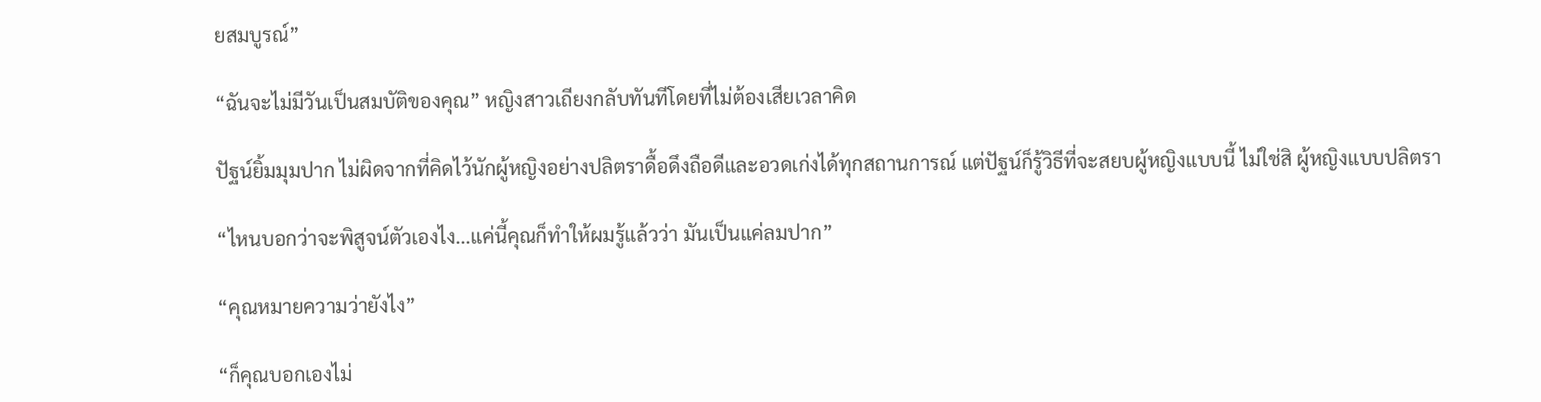ยสมบูรณ์”

“ฉันจะไม่มีวันเป็นสมบัติของคุณ” หญิงสาวเถียงกลับทันทีโดยที่ไม่ต้องเสียเวลาคิด

ปัฐน์ยิ้มมุมปาก ไม่ผิดจากที่คิดไว้นักผู้หญิงอย่างปลิตราดื้อดึงถือดีและอวดเก่งได้ทุกสถานการณ์ แต่ปัฐน์ก็รู้วิธีที่จะสยบผู้หญิงแบบนี้ ไม่ใช่สิ ผู้หญิงแบบปลิตรา

“ไหนบอกว่าจะพิสูจน์ตัวเองไง...แค่นี้คุณก็ทำให้ผมรู้แล้วว่า มันเป็นแค่ลมปาก”

“คุณหมายความว่ายังไง”

“ก็คุณบอกเองไม่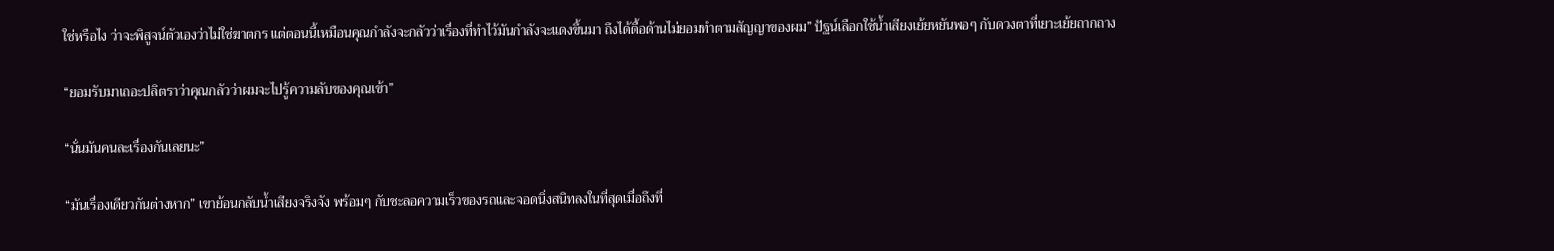ใช่หรือไง ว่าจะพิสูจน์ตัวเองว่าไม่ใช่ฆาตกร แต่ตอนนี้เหมือนคุณกำลังจะกลัวว่าเรื่องที่ทำไว้มันกำลังจะแดงขึ้นมา ถึงได้ดื้อด้านไม่ยอมทำตามสัญญาของผม” ปัฐน์เลือกใช้น้ำเสียงเย้ยหยันพอๆ กับดวงตาที่เยาะเย้ยถากถาง

“ยอมรับมาเถอะปลิตราว่าคุณกลัวว่าผมจะไปรู้ความลับของคุณเข้า”

“นั่นมันคนละเรื่องกันเลยนะ”

“มันเรื่องเดียวกันต่างหาก” เขาย้อนกลับน้ำเสียงจริงจัง พร้อมๆ กับชะลอความเร็วของรถและจอดนิ่งสนิทลงในที่สุดเมื่อถึงที่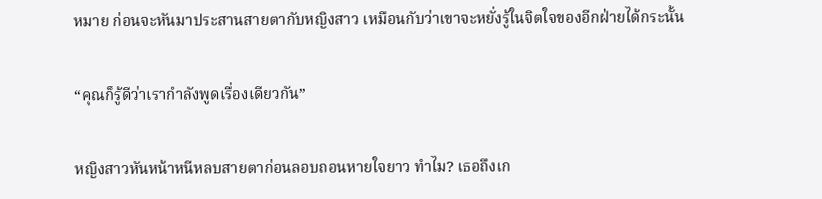หมาย ก่อนจะหันมาประสานสายตากับหญิงสาว เหมือนกับว่าเขาจะหยั่งรู้ในจิตใจของอีกฝ่ายได้กระนั้น

“คุณก็รู้ดีว่าเรากำลังพูดเรื่องเดียวกัน”

หญิงสาวหันหน้าหนีหลบสายตาก่อนลอบถอนหายใจยาว ทำไม? เธอถึงเก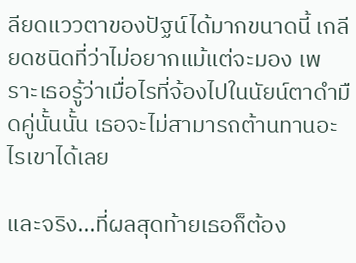ลียดแววตาของปัฐน์ได้มากขนาดนี้ เกลียดชนิดที่ว่าไม่อยากแม้แต่จะมอง เพราะเธอรู้ว่าเมื่อไรที่จ้องไปในนัยน์ตาดำมืดคู่นั้นนั้น เธอจะไม่สามารถต้านทานอะไรเขาได้เลย

และจริง...ที่ผลสุดท้ายเธอก็ต้อง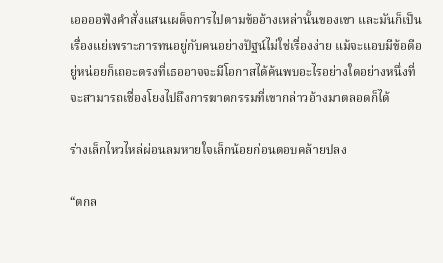เออออฟังคำสั่งแสนเผด็จการไปตามข้ออ้างเหล่านั้นของเขา และมันก็เป็นเรื่องแย่เพราะการทนอยู่กับคนอย่างปัฐน์ไม่ใช่เรื่องง่าย แม้จะแอบมีข้อดีอยู่หน่อยก็เถอะตรงที่เธออาจจะมีโอกาสได้ค้นพบอะไรอย่างใดอย่างหนึ่งที่จะสามารถเชื่องโยงไปถึงการฆาตกรรมที่เขากล่าวอ้างมาตลอดก็ได้

ร่างเล็กไหวไหล่ผ่อนลมหายใจเล็กน้อยก่อนตอบคล้ายปลง

“ตกล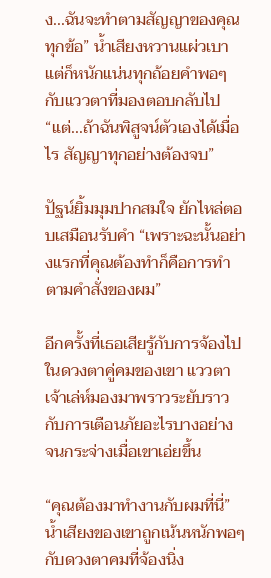ง...ฉันจะทำตามสัญญาของคุณทุกข้อ” น้ำเสียงหวานแผ่วเบาแต่ก็หนักแน่นทุกถ้อยคำพอๆ กับแววตาที่มองตอบกลับไป “แต่...ถ้าฉันพิสูจน์ตัวเองได้เมื่อไร สัญญาทุกอย่างต้องจบ”

ปัฐน์ยิ้มมุมปากสมใจ ยักไหล่ตอบเสมือนรับคำ “เพราะฉะนั้นอย่างแรกที่คุณต้องทำก็คือการทำตามคำสั่งของผม”

อีกครั้งที่เธอเสียรู้กับการจ้องไปในดวงตาคู่คมของเขา แววตาเจ้าเล่ห์มองมาพราวระยับราวกับการเตือนภัยอะไรบางอย่าง จนกระจ่างเมื่อเขาเอ่ยขึ้น

“คุณต้องมาทำงานกับผมที่นี่” น้ำเสียงของเขาถูกเน้นหนักพอๆ กับดวงตาคมที่จ้องนิ่ง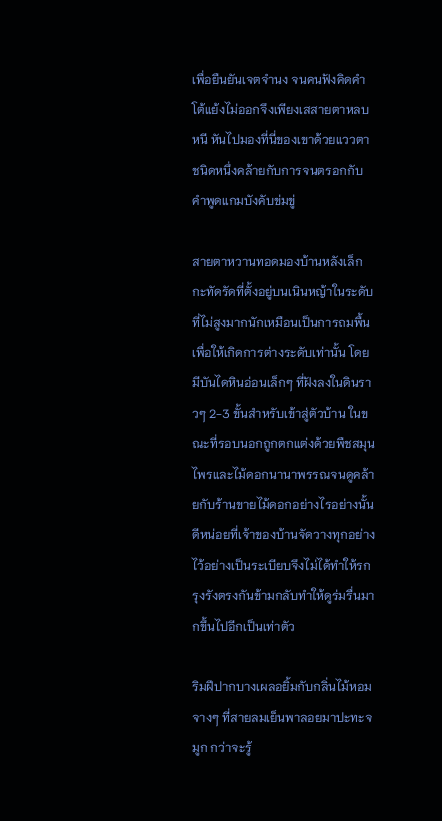เพื่อยืนยันเจตจำนง จนคนฟังคิดคำโต้แย้งไม่ออกจึงเพียงเสสายตาหลบหนี หันไปมองที่นี่ของเขาด้วยแววตาชนิดหนึ่งคล้ายกับการจนตรอกกับคำพูดแกมบังคับข่มขู่

สายตาหวานทอดมองบ้านหลังเล็กกะทัดรัดที่ตั้งอยู่บนเนินหญ้าในระดับที่ไม่สูงมากนักเหมือนเป็นการถมพื้นเพื่อให้เกิดการต่างระดับเท่านั้น โดยมีบันไดหินอ่อนเล็กๆ ที่ฝังลงในดินราวๆ 2-3 ขั้นสำหรับเข้าสู่ตัวบ้าน ในขณะที่รอบนอกถูกตกแต่งด้วยพืชสมุนไพรและไม้ดอกนานาพรรณจนดูคล้ายกับร้านขายไม้ดอกอย่างไรอย่างนั้น ดีหน่อยที่เจ้าของบ้านจัดวางทุกอย่างไว้อย่างเป็นระเบียบจึงไม่ได้ทำให้รกรุงรังตรงกันข้ามกลับทำให้ดูร่มรื่นมากขึ้นไปอีกเป็นเท่าตัว

ริมฝีปากบางเผลอยิ้มกับกลิ่นไม้หอมจางๆ ที่สายลมเย็นพาลอยมาปะทะจมูก กว่าจะรู้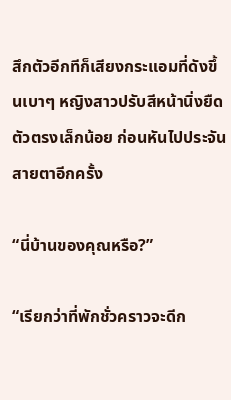สึกตัวอีกทีก็เสียงกระแอมที่ดังขึ้นเบาๆ หญิงสาวปรับสีหน้านิ่งยืดตัวตรงเล็กน้อย ก่อนหันไปประจันสายตาอีกครั้ง

“นี่บ้านของคุณหรือ?”

“เรียกว่าที่พักชั่วคราวจะดีก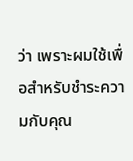ว่า เพราะผมใช้เพื่อสำหรับชำระความกับคุณ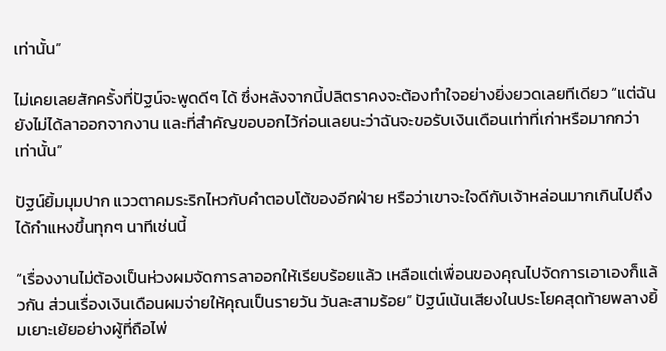เท่านั้น”

ไม่เคยเลยสักครั้งที่ปัฐน์จะพูดดีๆ ได้ ซึ่งหลังจากนี้ปลิตราคงจะต้องทำใจอย่างยิ่งยวดเลยทีเดียว “แต่ฉันยังไม่ได้ลาออกจากงาน และที่สำคัญขอบอกไว้ก่อนเลยนะว่าฉันจะขอรับเงินเดือนเท่าที่เก่าหรือมากกว่าเท่านั้น”

ปัฐน์ยิ้มมุมปาก แววตาคมระริกไหวกับคำตอบโต้ของอีกฝ่าย หรือว่าเขาจะใจดีกับเจ้าหล่อนมากเกินไปถึงได้กำแหงขึ้นทุกๆ นาทีเช่นนี้

“เรื่องงานไม่ต้องเป็นห่วงผมจัดการลาออกให้เรียบร้อยแล้ว เหลือแต่เพื่อนของคุณไปจัดการเอาเองก็แล้วกัน ส่วนเรื่องเงินเดือนผมจ่ายให้คุณเป็นรายวัน วันละสามร้อย” ปัฐน์เน้นเสียงในประโยคสุดท้ายพลางยิ้มเยาะเย้ยอย่างผู้ที่ถือไพ่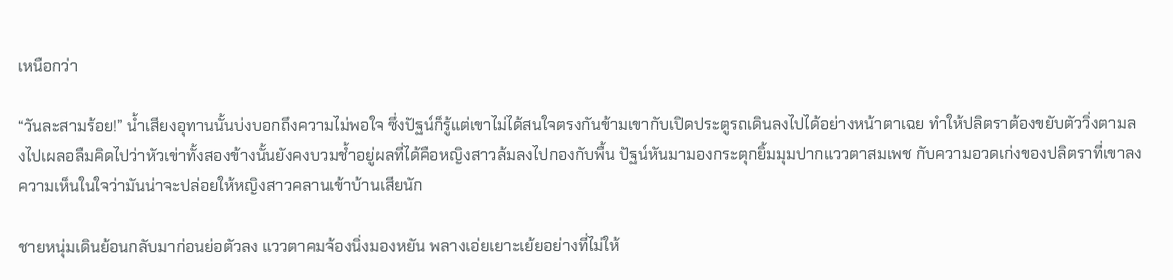เหนือกว่า

“วันละสามร้อย!” น้ำเสียงอุทานนั้นบ่งบอกถึงความไม่พอใจ ซึ่งปัฐน์ก็รู้แต่เขาไม่ได้สนใจตรงกันข้ามเขากับเปิดประตูรถเดินลงไปได้อย่างหน้าตาเฉย ทำให้ปลิตราต้องขยับตัววิ่งตามลงไปเผลอลืมคิดไปว่าหัวเข่าทั้งสองข้างนั้นยังคงบวมช้ำอยู่ผลที่ได้คือหญิงสาวล้มลงไปกองกับพื้น ปัฐน์หันมามองกระตุกยิ้มมุมปากแววตาสมเพช กับความอวดเก่งของปลิตราที่เขาลงความเห็นในใจว่ามันน่าจะปล่อยให้หญิงสาวคลานเข้าบ้านเสียนัก

ชายหนุ่มเดินย้อนกลับมาก่อนย่อตัวลง แววตาคมจ้องนิ่งมองหยัน พลางเอ่ยเยาะเย้ยอย่างที่ไม่ให้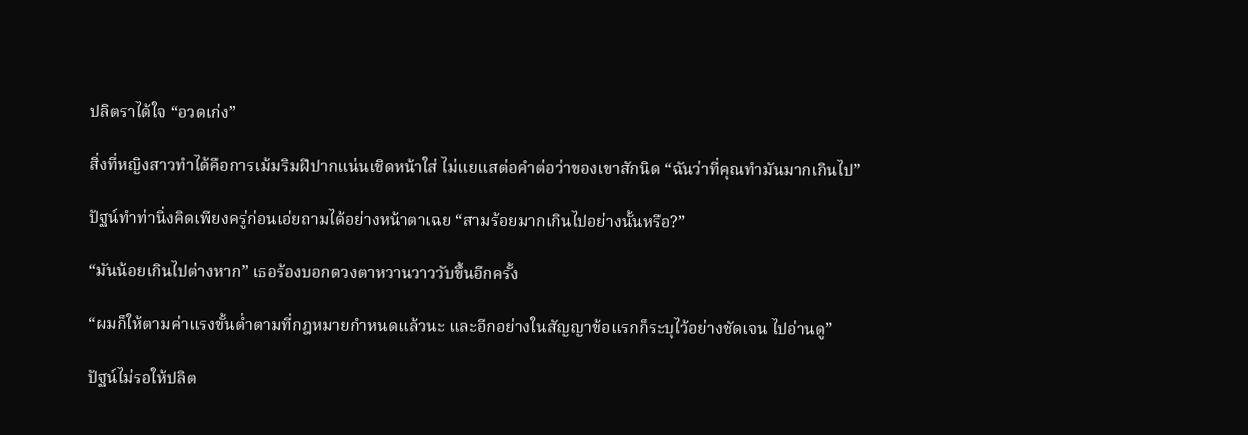ปลิตราได้ใจ “อวดเก่ง”

สิ่งที่หญิงสาวทำได้คือการเม้มริมฝีปากแน่นเชิดหน้าใส่ ไม่แยแสต่อคำต่อว่าของเขาสักนิด “ฉันว่าที่คุณทำมันมากเกินไป”

ปัฐน์ทำท่านิ่งคิดเพียงครู่ก่อนเอ่ยถามได้อย่างหน้าตาเฉย “สามร้อยมากเกินไปอย่างนั้นหรือ?”

“มันน้อยเกินไปต่างหาก” เธอร้องบอกดวงตาหวานวาววับขึ้นอีกครั้ง

“ผมก็ให้ตามค่าแรงขั้นต่ำตามที่กฎหมายกำหนดแล้วนะ และอีกอย่างในสัญญาข้อแรกก็ระบุไว้อย่างชัดเจน ไปอ่านดู”

ปัฐน์ไม่รอให้ปลิต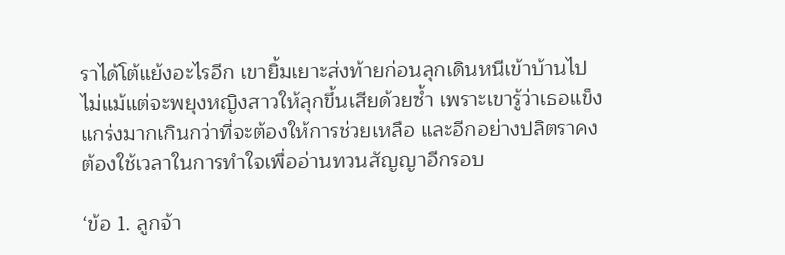ราได้โต้แย้งอะไรอีก เขายิ้มเยาะส่งท้ายก่อนลุกเดินหนีเข้าบ้านไปไม่แม้แต่จะพยุงหญิงสาวให้ลุกขึ้นเสียด้วยซ้ำ เพราะเขารู้ว่าเธอแข็งแกร่งมากเกินกว่าที่จะต้องให้การช่วยเหลือ และอีกอย่างปลิตราคงต้องใช้เวลาในการทำใจเพื่ออ่านทวนสัญญาอีกรอบ

‘ข้อ 1. ลูกจ้า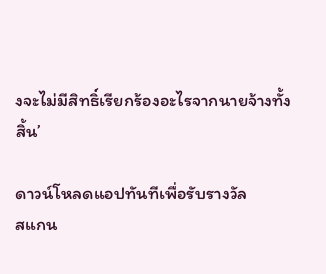งจะไม่มีสิทธิ์เรียกร้องอะไรจากนายจ้างทั้งสิ้น’

ดาวน์โหลดแอปทันทีเพื่อรับรางวัล
สแกน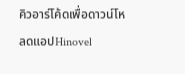คิวอาร์โค้ดเพื่อดาวน์โหลดแอปHinovel